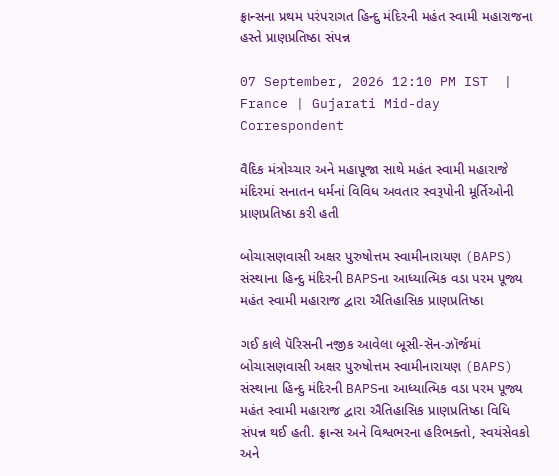ફ્રાન્સના પ્રથમ પરંપરાગત હિન્દુ મંદિરની મહંત સ્વામી મહારાજના હસ્તે પ્રાણપ્રતિષ્ઠા સંપન્ન

07 September, 2026 12:10 PM IST  |  France | Gujarati Mid-day Correspondent

વૈદિક મંત્રોચ્ચાર અને મહાપૂજા સાથે મહંત સ્વામી મહારાજે મંદિરમાં સનાતન ધર્મનાં વિવિધ અવતાર સ્વરૂપોની મૂર્તિઓની પ્રાણપ્રતિષ્ઠા કરી હતી

બોચાસણવાસી અક્ષર પુરુષોત્તમ સ્વામીનારાયણ (BAPS) સંસ્થાના હિન્દુ મંદિરની BAPSના આધ્યાત્મિક વડા પરમ પૂજ્ય મહંત સ્વામી મહારાજ દ્વારા ઐતિહાસિક પ્રાણપ્રતિષ્ઠા

ગઈ કાલે પૅરિસની નજીક આવેલા બૂસી-સૅન-ઝૉર્જમાં બોચાસણવાસી અક્ષર પુરુષોત્તમ સ્વામીનારાયણ (BAPS) સંસ્થાના હિન્દુ મંદિરની BAPSના આધ્યાત્મિક વડા પરમ પૂજ્ય મહંત સ્વામી મહારાજ દ્વારા ઐતિહાસિક પ્રાણપ્રતિષ્ઠા વિધિ સંપન્ન થઈ હતી. ફ્રાન્સ અને વિશ્વભરના હરિભક્તો, સ્વયંસેવકો અને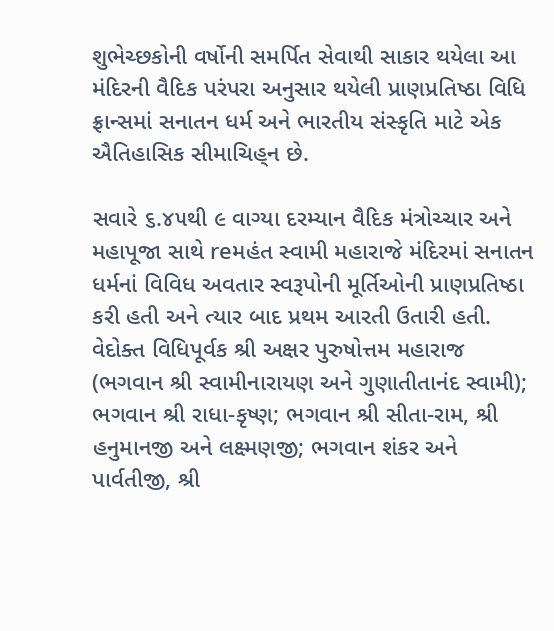શુભેચ્છકોની વર્ષોની સમર્પિત સેવાથી સાકાર થયેલા આ મંદિરની વૈદિક પરંપરા અનુસાર થયેલી પ્રાણપ્રતિષ્ઠા વિધિ ફ્રાન્સમાં સનાતન ધર્મ અને ભારતીય સંસ્કૃતિ માટે એક ઐતિહાસિક સીમાચિહ‍્ન છે.

સવારે ૬.૪૫થી ૯ વાગ્યા દરમ્યાન વૈદિક મંત્રોચ્ચાર અને મહાપૂજા સાથે reમહંત સ્વામી મહારાજે મંદિરમાં સનાતન ધર્મનાં વિવિધ અવતાર સ્વરૂપોની મૂર્તિઓની પ્રાણપ્રતિષ્ઠા કરી હતી અને ત્યાર બાદ પ્રથમ આરતી ઉતારી હતી. વેદોક્ત વિધિપૂર્વક શ્રી અક્ષર પુરુષોત્તમ મહારાજ (ભગવાન શ્રી સ્વામીનારાયણ અને ગુણાતીતાનંદ સ્વામી); ભગવાન શ્રી રાધા-કૃષ્ણ; ભગવાન શ્રી સીતા-રામ, શ્રી હનુમાનજી અને લક્ષ્મણજી; ભગવાન શંકર અને પાર્વતીજી, શ્રી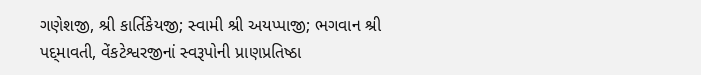ગણેશજી, શ્રી કાર્તિકેયજી; સ્વામી શ્રી અયપ્પાજી; ભગવાન શ્રી પદ‍્માવતી, વેંકટેશ્વરજીનાં સ્વરૂપોની પ્રાણપ્રતિષ્ઠા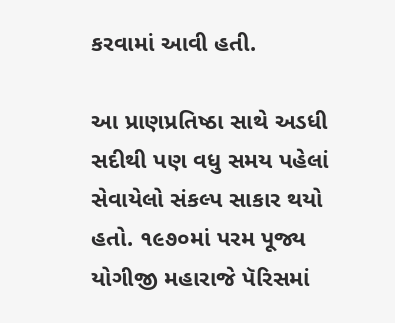કરવામાં આવી હતી.

આ પ્રાણપ્રતિષ્ઠા સાથે અડધી સદીથી પણ વધુ સમય પહેલાં સેવાયેલો સંકલ્પ સાકાર થયો હતો. ૧૯૭૦માં પરમ પૂજ્ય યોગીજી મહારાજે પૅરિસમાં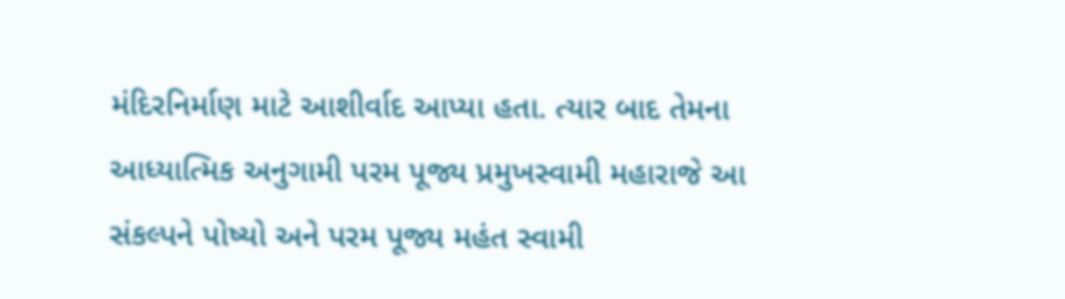મંદિરનિર્માણ માટે આશીર્વાદ આપ્યા હતા. ત્યાર બાદ તેમના આધ્યાત્મિક અનુગામી પરમ પૂજ્ય પ્રમુખસ્વામી મહારાજે આ સંકલ્પને પોષ્યો અને પરમ પૂજ્ય મહંત સ્વામી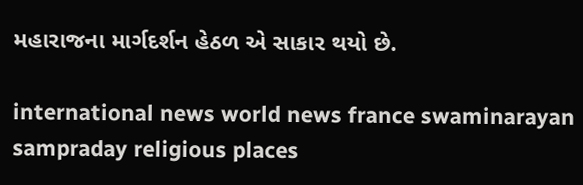મહારાજના માર્ગદર્શન હેઠળ એ સાકાર થયો છે.

international news world news france swaminarayan sampraday religious places